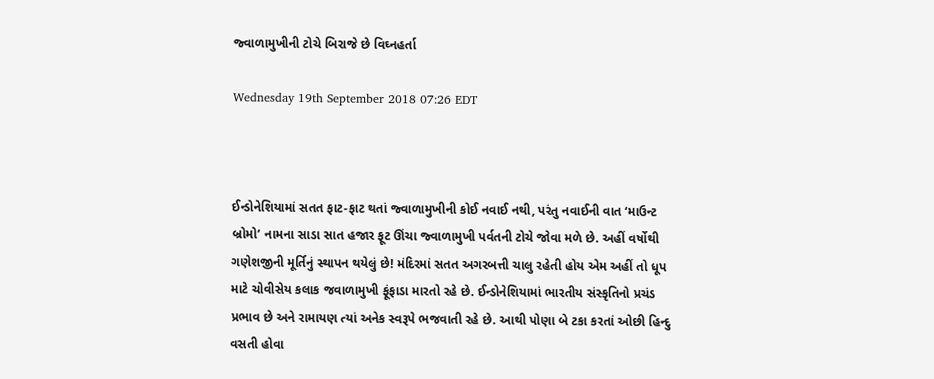જ્વાળામુખીની ટોચે બિરાજે છે વિઘ્નહર્તા

Wednesday 19th September 2018 07:26 EDT



ઈન્ડોનેશિયામાં સતત ફાટ-ફાટ થતાં જ્વાળામુખીની કોઈ નવાઈ નથી, પરંતુ નવાઈની વાત ‘માઉન્ટ બ્રોમો’ નામના સાડા સાત હજાર ફૂટ ઊંચા જ્વાળામુખી પર્વતની ટોચે જોવા મળે છે. અહીં વર્ષોથી ગણેશજીની મૂર્તિનું સ્થાપન થયેલું છે! મંદિરમાં સતત અગરબત્તી ચાલુ રહેતી હોય એમ અહીં તો ધૂપ માટે ચોવીસેય કલાક જવાળામુખી ફૂંફાડા મારતો રહે છે. ઈન્ડોનેશિયામાં ભારતીય સંસ્કૃતિનો પ્રચંડ પ્રભાવ છે અને રામાયણ ત્યાં અનેક સ્વરૂપે ભજવાતી રહે છે. આથી પોણા બે ટકા કરતાં ઓછી હિન્દુ વસતી હોવા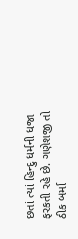છતાં ત્યાં હિન્દુ ધર્મની ધજા ફરકતી રહે છે. ગણેશજી તો ઠીક બર્મા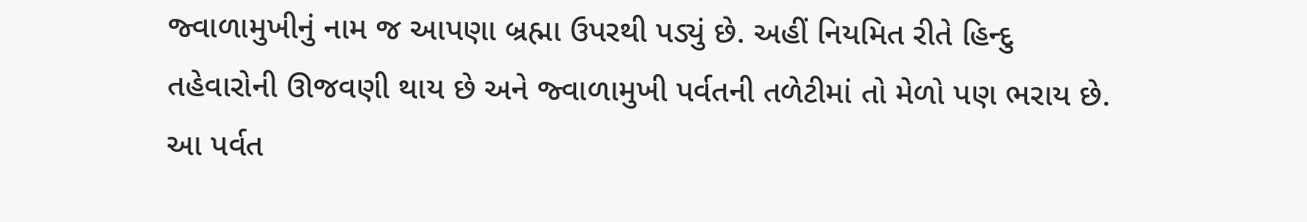જ્વાળામુખીનું નામ જ આપણા બ્રહ્મા ઉપરથી પડ્યું છે. અહીં નિયમિત રીતે હિન્દુ તહેવારોની ઊજવણી થાય છે અને જ્વાળામુખી પર્વતની તળેટીમાં તો મેળો પણ ભરાય છે. આ પર્વત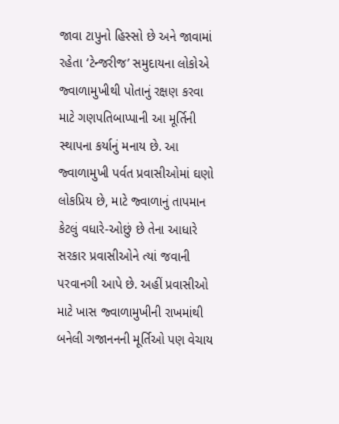જાવા ટાપુનો હિસ્સો છે અને જાવામાં રહેતા ‘ટેન્જરીજ’ સમુદાયના લોકોએ જ્વાળામુખીથી પોતાનું રક્ષણ કરવા માટે ગણપતિબાપ્પાની આ મૂર્તિની સ્થાપના કર્યાનું મનાય છે. આ જ્વાળામુખી પર્વત પ્રવાસીઓમાં ઘણો લોકપ્રિય છે, માટે જ્વાળાનું તાપમાન કેટલું વધારે-ઓછું છે તેના આધારે સરકાર પ્રવાસીઓને ત્યાં જવાની પરવાનગી આપે છે. અહીં પ્રવાસીઓ માટે ખાસ જ્વાળામુખીની રાખમાંથી બનેલી ગજાનનની મૂર્તિઓ પણ વેચાય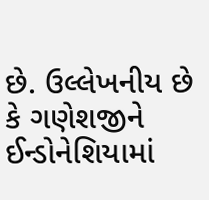છે. ઉલ્લેખનીય છે કે ગણેશજીને ઈન્ડોનેશિયામાં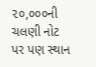૨૦,૦૦૦ની ચલણી નોટ પર પણ સ્થાન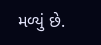મળ્યું છે.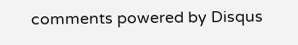comments powered by Disqus